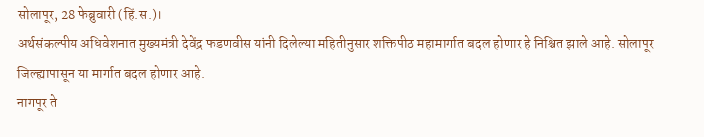सोलापूर, 28 फेब्रुवारी (हिं.स.)।
अर्थसंकल्पीय अधिवेशनात मुख्यमंत्री देवेंद्र फडणवीस यांनी दिलेल्या महितीनुसार शक्तिपीठ महामार्गात बदल होणार हे निश्चित झाले आहे. सोलापूर जिल्ह्यापासून या मार्गात बदल होणार आहे.
नागपूर ते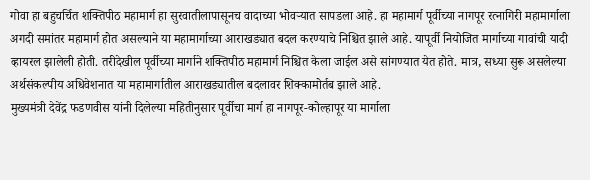गोवा हा बहुचर्चित शक्तिपीठ महामार्ग हा सुरवातीलापासूनच वादाच्या भोवऱ्यात सापडला आहे. हा महामार्ग पूर्वीच्या नागपूर रत्नागिरी महामार्गाला अगदी समांतर महामार्ग होत असल्याने या महामार्गाच्या आराखड्यात बदल करण्याचे निश्चित झाले आहे. यापूर्वी नियोजित मार्गाच्या गावांची यादी व्हायरल झालेली होती. तरीदेखील पूर्वीच्या मार्गाने शक्तिपीठ महामार्ग निश्चित केला जाईल असे सांगण्यात येत होते. मात्र, सध्या सुरू असलेल्या अर्थसंकल्पीय अधिवेशनात या महामार्गातील आराखड्यातील बदलावर शिक्कामोर्तब झाले आहे.
मुख्यमंत्री देवेंद्र फडणवीस यांनी दिलेल्या महितीनुसार पूर्वीचा मार्ग हा नागपूर-कोल्हापूर या मार्गाला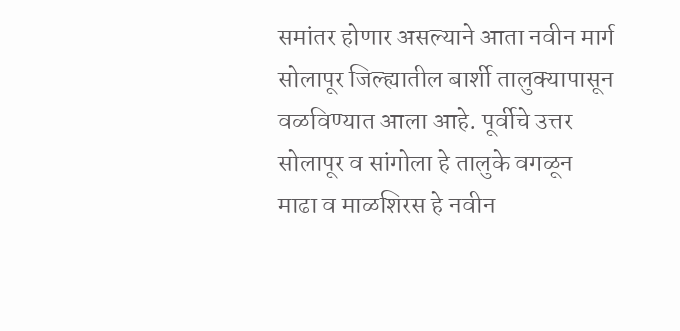समांतर होणार असल्याने आता नवीन मार्ग सोलापूर जिल्ह्यातील बार्शी तालुक्यापासून वळविण्यात आला आहे. पूर्वीचे उत्तर सोलापूर व सांगोला हे तालुके वगळून माढा व माळशिरस हे नवीन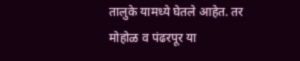तालुके यामध्ये घेतले आहेत. तर मोहोळ व पंढरपूर या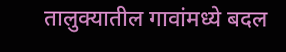तालुक्यातील गावांमध्ये बदल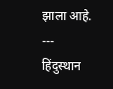झाला आहे.
---
हिंदुस्थान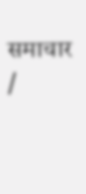समाचार /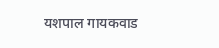यशपाल गायकवाड